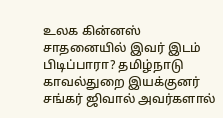உலக கின்னஸ் சாதனையில் இவர் இடம் பிடிப்பாரா? தமிழ்நாடு காவல்துறை இயக்குனர் சங்கர் ஜிவால் அவர்களால்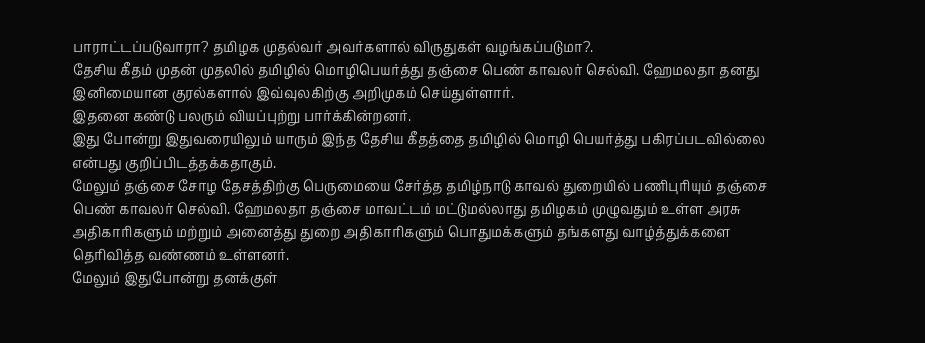பாராட்டப்படுவாரா? தமிழக முதல்வர் அவர்களால் விருதுகள் வழங்கப்படுமா?.
தேசிய கீதம் முதன் முதலில் தமிழில் மொழிபெயர்த்து தஞ்சை பெண் காவலர் செல்வி. ஹேமலதா தனது இனிமையான குரல்களால் இவ்வுலகிற்கு அறிமுகம் செய்துள்ளார்.
இதனை கண்டு பலரும் வியப்புற்று பார்க்கின்றனர்.
இது போன்று இதுவரையிலும் யாரும் இந்த தேசிய கீதத்தை தமிழில் மொழி பெயர்த்து பகிரப்படவில்லை என்பது குறிப்பிடத்தக்கதாகும்.
மேலும் தஞ்சை சோழ தேசத்திற்கு பெருமையை சேர்த்த தமிழ்நாடு காவல் துறையில் பணிபுரியும் தஞ்சை பெண் காவலர் செல்வி. ஹேமலதா தஞ்சை மாவட்டம் மட்டுமல்லாது தமிழகம் முழுவதும் உள்ள அரசு அதிகாரிகளும் மற்றும் அனைத்து துறை அதிகாரிகளும் பொதுமக்களும் தங்களது வாழ்த்துக்களை தெரிவித்த வண்ணம் உள்ளனர்.
மேலும் இதுபோன்று தனக்குள்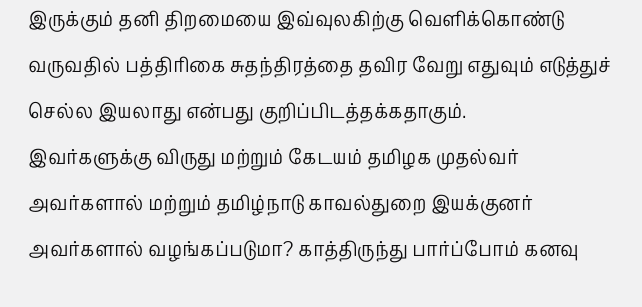இருக்கும் தனி திறமையை இவ்வுலகிற்கு வெளிக்கொண்டு வருவதில் பத்திரிகை சுதந்திரத்தை தவிர வேறு எதுவும் எடுத்துச் செல்ல இயலாது என்பது குறிப்பிடத்தக்கதாகும்.
இவர்களுக்கு விருது மற்றும் கேடயம் தமிழக முதல்வர் அவர்களால் மற்றும் தமிழ்நாடு காவல்துறை இயக்குனர் அவர்களால் வழங்கப்படுமா? காத்திருந்து பார்ப்போம் கனவு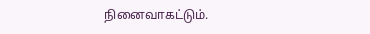நினைவாகட்டும்.